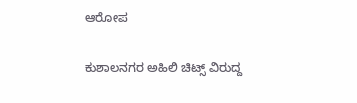ಆರೋಪ

ಕುಶಾಲನಗರ ಅಹಿಲಿ ಚಿಟ್ಸ್ ವಿರುದ್ದ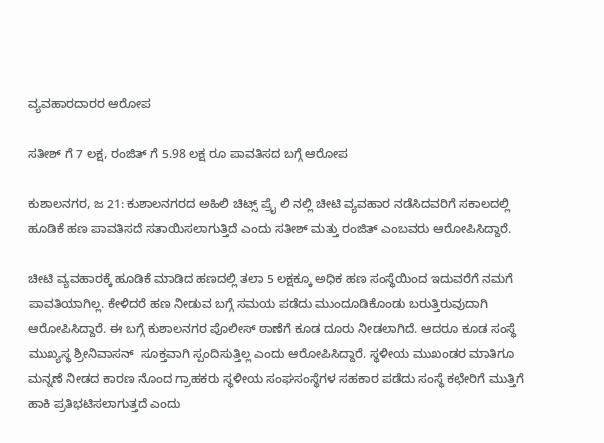ವ್ಯವಹಾರದಾರರ ಆರೋಪ

ಸತೀಶ್ ಗೆ 7 ಲಕ್ಷ, ರಂಜಿತ್ ಗೆ 5.98 ಲಕ್ಷ ರೂ‌ ಪಾವತಿಸದ ಬಗ್ಗೆ ಆರೋಪ

ಕುಶಾಲನಗರ, ಜ 21: ಕುಶಾಲನಗರದ ಅಹಿಲಿ ಚಿಟ್ಸ್ ಪ್ರೈ ಲಿ ನಲ್ಲಿ ಚೀಟಿ ವ್ಯವಹಾರ ನಡೆಸಿದವರಿಗೆ ಸಕಾಲದಲ್ಲಿ‌ ಹೂಡಿಕೆ ಹಣ ಪಾವತಿಸದೆ ಸತಾಯಿಸಲಾಗುತ್ತಿದೆ ಎಂದು ಸತೀಶ್ ಮತ್ತು ರಂಜಿತ್ ಎಂಬವರು ಆರೋಪಿಸಿದ್ದಾರೆ.

ಚೀಟಿ ವ್ಯವಹಾರಕ್ಕೆ ಹೂಡಿಕೆ ಮಾಡಿದ ಹಣದಲ್ಲಿ ತಲಾ 5 ಲಕ್ಷಕ್ಕೂ ಅಧಿಕ ಹಣ ಸಂಸ್ಥೆಯಿಂದ ಇದುವರೆಗೆ ನಮಗೆ ಪಾವತಿಯಾಗಿಲ್ಲ. ಕೇಳಿದರೆ ಹಣ ನೀಡುವ ಬಗ್ಗೆ ಸಮಯ ಪಡೆದು ಮುಂದೂಡಿಕೊಂಡು ಬರುತ್ತಿರುವುದಾಗಿ ಆರೋಪಿಸಿದ್ದಾರೆ. ಈ‌ ಬಗ್ಗೆ ಕುಶಾಲನಗರ ಪೊಲೀಸ್ ಠಾಣೆಗೆ ಕೂಡ ದೂರು ನೀಡಲಾಗಿದೆ. ಆದರೂ ಕೂಡ ಸಂಸ್ಥೆ ಮುಖ್ಯಸ್ಥ ಶ್ರೀನಿವಾಸನ್  ಸೂಕ್ತವಾಗಿ ಸ್ಪಂದಿಸುತ್ತಿಲ್ಲ ಎಂದು ಆರೋಪಿಸಿದ್ದಾರೆ. ಸ್ಥಳೀಯ ಮುಖಂಡರ ಮಾತಿಗೂ ಮನ್ನಣೆ ನೀಡದ ಕಾರಣ ನೊಂದ ಗ್ರಾಹಕರು ಸ್ಥಳೀಯ ಸಂಘಸಂಸ್ಥೆಗಳ ಸಹಕಾರ ಪಡೆದು ಸಂಸ್ಥೆ ಕಛೇರಿಗೆ ಮುತ್ತಿಗೆ ಹಾಕಿ ಪ್ರತಿಭಟಿಸಲಾಗುತ್ತದೆ ಎಂದು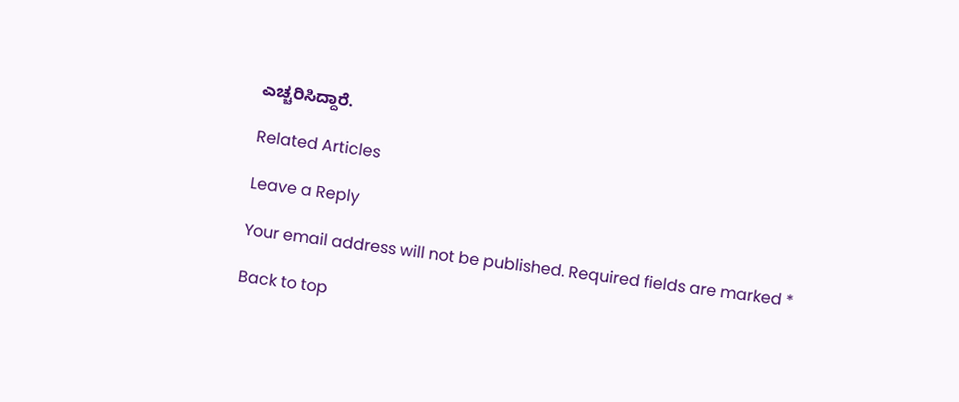ಎಚ್ಚರಿಸಿದ್ದಾರೆ.

Related Articles

Leave a Reply

Your email address will not be published. Required fields are marked *

Back to top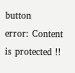button
error: Content is protected !!